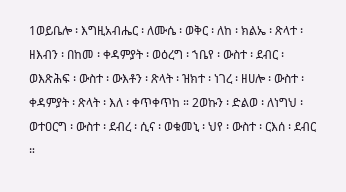1ወይቤሎ ፡ እግዚአብሔር ፡ ለሙሴ ፡ ወቅር ፡ ለከ ፡ ክልኤ ፡ ጽላተ ፡ ዘእብን ፡ በከመ ፡ ቀዳምያት ፡ ወዕረግ ፡ ኀቤየ ፡ ውስተ ፡ ደብር ፡ ወእጽሕፍ ፡ ውስተ ፡ ውእቶን ፡ ጽላት ፡ ዝክተ ፡ ነገረ ፡ ዘሀሎ ፡ ውስተ ፡ ቀዳምያት ፡ ጽላት ፡ እለ ፡ ቀጥቀጥከ ። 2ወኩን ፡ ድልወ ፡ ለነግህ ፡ ወተዐርግ ፡ ውስተ ፡ ደብረ ፡ ሲና ፡ ወቁመኒ ፡ ህየ ፡ ውስተ ፡ ርእሰ ፡ ደብር ።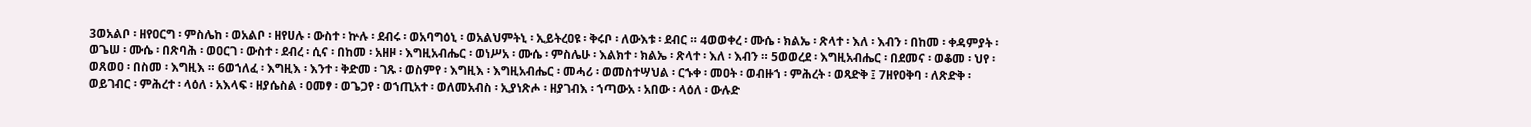3ወአልቦ ፡ ዘየዐርግ ፡ ምስሌከ ፡ ወአልቦ ፡ ዘየሀሉ ፡ ውስተ ፡ ኵሉ ፡ ደብሩ ፡ ወአባግዕኒ ፡ ወአልህምትኒ ፡ ኢይትረዐዩ ፡ ቅሩቦ ፡ ለውእቱ ፡ ደብር ። 4ወወቀረ ፡ ሙሴ ፡ ክልኤ ፡ ጽላተ ፡ እለ ፡ እብን ፡ በከመ ፡ ቀዳምያት ፡ ወጌሠ ፡ ሙሴ ፡ በጽባሕ ፡ ወዐርገ ፡ ውስተ ፡ ደብረ ፡ ሲና ፡ በከመ ፡ አዘዞ ፡ እግዚአብሔር ፡ ወነሥአ ፡ ሙሴ ፡ ምስሌሁ ፡ እልክተ ፡ ክልኤ ፡ ጽላተ ፡ እለ ፡ እብን ። 5ወወረደ ፡ እግዚአብሔር ፡ በደመና ፡ ወቆመ ፡ ህየ ፡ ወጸወዐ ፡ በስመ ፡ እግዚእ ። 6ወኀለፈ ፡ እግዚእ ፡ እንተ ፡ ቅድመ ፡ ገጹ ፡ ወስምየ ፡ እግዚእ ፡ እግዚአብሔር ፡ መሓሪ ፡ ወመስተሣህል ፡ ርኁቀ ፡ መዐት ፡ ወብዙኀ ፡ ምሕረት ፡ ወጻድቅ ፤ 7ዘየዐቅባ ፡ ለጽድቅ ፡ ወይገብር ፡ ምሕረተ ፡ ላዕለ ፡ አእላፍ ፡ ዘያሴስል ፡ ዐመፃ ፡ ወጌጋየ ፡ ወኀጢአተ ፡ ወለመአብስ ፡ ኢያነጽሖ ፡ ዘያገብእ ፡ ኀጣውአ ፡ አበው ፡ ላዕለ ፡ ውሉድ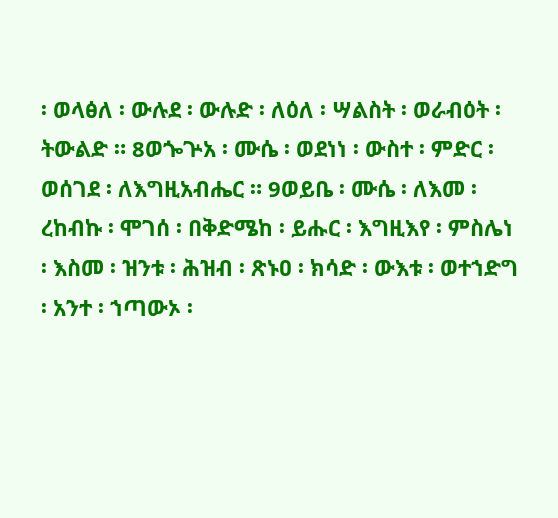፡ ወላፅለ ፡ ውሉደ ፡ ውሉድ ፡ ለዕለ ፡ ሣልስት ፡ ወራብዕት ፡ ትውልድ ። 8ወጐጕአ ፡ ሙሴ ፡ ወደነነ ፡ ውስተ ፡ ምድር ፡ ወሰገደ ፡ ለእግዚአብሔር ። 9ወይቤ ፡ ሙሴ ፡ ለእመ ፡ ረከብኩ ፡ ሞገሰ ፡ በቅድሜከ ፡ ይሑር ፡ እግዚእየ ፡ ምስሌነ ፡ እስመ ፡ ዝንቱ ፡ ሕዝብ ፡ ጽኑዐ ፡ ክሳድ ፡ ውእቱ ፡ ወተኀድግ ፡ አንተ ፡ ኀጣውኦ ፡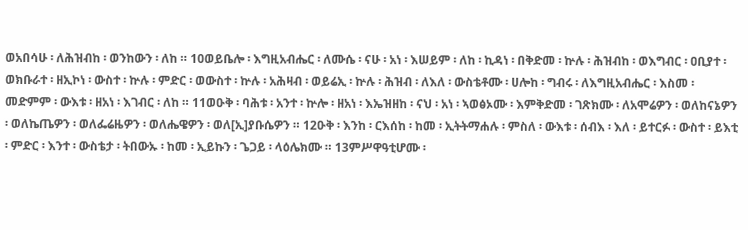ወአበሳሁ ፡ ለሕዝብከ ፡ ወንከውን ፡ ለከ ። 10ወይቤሎ ፡ እግዚአብሔር ፡ ለሙሴ ፡ ናሁ ፡ አነ ፡ እሠይም ፡ ለከ ፡ ኪዳነ ፡ በቅድመ ፡ ኵሉ ፡ ሕዝብከ ፡ ወእግብር ፡ ዐቢያተ ፡ ወክቡራተ ፡ ዘኢኮነ ፡ ውስተ ፡ ኵሉ ፡ ምድር ፡ ወውስተ ፡ ኵሉ ፡ አሕዛብ ፡ ወይሬኢ ፡ ኵሉ ፡ ሕዝብ ፡ ለእለ ፡ ውስቴቶሙ ፡ ሀሎከ ፡ ግብሩ ፡ ለእግዚአብሔር ፡ እስመ ፡ መድምም ፡ ውእቱ ፡ ዘአነ ፡ እገብር ፡ ለከ ። 11ወዑቅ ፡ ባሕቱ ፡ አንተ ፡ ኵሎ ፡ ዘአነ ፡ እኤዝዘከ ፡ ናህ ፡ አነ ፡ ኣወፅኦሙ ፡ እምቅድመ ፡ ገጽክሙ ፡ ለአሞሬዎን ፡ ወለከናኔዎን ፡ ወለኬጤዎን ፡ ወለፌሬዜዎን ፡ ወለሔዌዎን ፡ ወለ[ኢ]ያቡሴዎን ። 12ዑቅ ፡ እንከ ፡ ርእሰከ ፡ ከመ ፡ ኢትትማሐሉ ፡ ምስለ ፡ ውእቱ ፡ ሰብእ ፡ እለ ፡ ይተርፉ ፡ ውስተ ፡ ይእቲ ፡ ምድር ፡ እንተ ፡ ውስቴታ ፡ ትበውኡ ፡ ከመ ፡ ኢይኩን ፡ ጌጋይ ፡ ላዕሌክሙ ። 13ምሥዋዓቲሆሙ ፡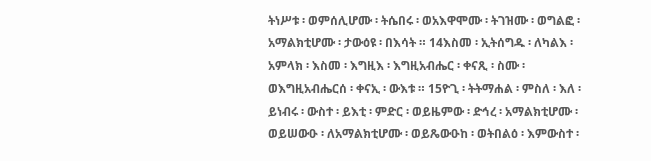ትነሥቱ ፡ ወምሰሊሆሙ ፡ ትሴበሩ ፡ ወአእዋሞሙ ፡ ትገዝሙ ፡ ወግልፎ ፡ አማልክቲሆሙ ፡ ታውዕዩ ፡ በእሳት ። 14እስመ ፡ ኢትሰግዱ ፡ ለካልእ ፡ አምላክ ፡ እስመ ፡ እግዚእ ፡ እግዚአብሔር ፡ ቀናጺ ፡ ስሙ ፡ ወእግዚአብሔርሰ ፡ ቀናኢ ፡ ውእቱ ። 15ዮጊ ፡ ትትማሐል ፡ ምስለ ፡ እለ ፡ ይነብሩ ፡ ውስተ ፡ ይእቲ ፡ ምድር ፡ ወይዜምው ፡ ድኅረ ፡ አማልክቲሆሙ ፡ ወይሠውዑ ፡ ለአማልክቲሆሙ ፡ ወይጼውዑከ ፡ ወትበልዕ ፡ እምውስተ ፡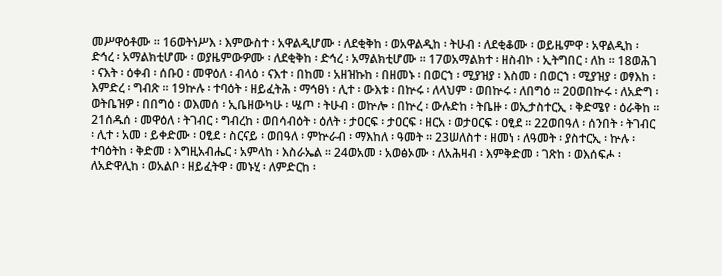መሥዋዕቶሙ ። 16ወትነሥእ ፡ እምውስተ ፡ አዋልዲሆሙ ፡ ለደቂቅከ ፡ ወአዋልዲከ ፡ ትሁብ ፡ ለደቂቆሙ ፡ ወይዜምዋ ፡ አዋልዲከ ፡ ድኅረ ፡ አማልክቲሆሙ ፡ ወያዜምውዎሙ ፡ ለደቂቅከ ፡ ድኅረ ፡ አማልክቲሆሙ ። 17ወአማልክተ ፡ ዘስብኮ ፡ ኢትግበር ፡ ለከ ። 18ወሕገ ፡ ናእት ፡ ዕቀብ ፡ ሰቡዐ ፡ መዋዕለ ፡ ብላዕ ፡ ናእተ ፡ በከመ ፡ አዘዝኩከ ፡ በዘመኑ ፡ በወርኀ ፡ ሚያዝያ ፡ እስመ ፡ በወርኀ ፡ ሚያዝያ ፡ ወፃእከ ፡ እምድረ ፡ ግብጽ ። 19ኵሉ ፡ ተባዕት ፡ ዘይፈትሕ ፡ ማኅፀነ ፡ ሊተ ፡ ውእቱ ፡ በኵሩ ፡ ለላህም ፡ ወበኵሩ ፡ ለበግዕ ። 20ወበኵሩ ፡ ለአድግ ፡ ወትቤዝዎ ፡ በበግዕ ፡ ወእመሰ ፡ ኢቤዘውካሁ ፡ ሤጦ ፡ ትሁብ ፡ ወኵሎ ፡ በኵረ ፡ ውሉድከ ፡ ትቤዙ ፡ ወኢታስተርኢ ፡ ቅድሜየ ፡ ዕራቅከ ። 21ሰዱሰ ፡ መዋዕለ ፡ ትገብር ፡ ግብረከ ፡ ወበሳብዕት ፡ ዕለት ፡ ታዐርፍ ፡ ታዐርፍ ፡ ዘርአ ፡ ወታዐርፍ ፡ ዐፂደ ። 22ወበዓለ ፡ ሰንበት ፡ ትገብር ፡ ሊተ ፡ አመ ፡ ይቀድሙ ፡ ዐፂደ ፡ ስርናይ ፡ ወበዓለ ፡ ምኵራብ ፡ ማእከለ ፡ ዓመት ። 23ሠለስተ ፡ ዘመነ ፡ ለዓመት ፡ ያስተርኢ ፡ ኵሉ ፡ ተባዕትከ ፡ ቅድመ ፡ እግዚአብሔር ፡ አምላከ ፡ እስራኤል ። 24ወአመ ፡ አወፅኦሙ ፡ ለአሕዛብ ፡ እምቅድመ ፡ ገጽከ ፡ ወእሰፍሖ ፡ ለአድዋሊከ ፡ ወአልቦ ፡ ዘይፈትዋ ፡ መኑሂ ፡ ለምድርከ ፡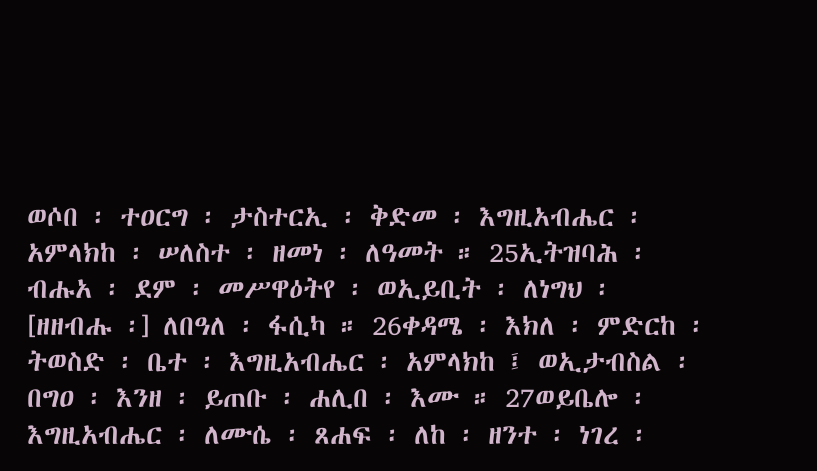ወሶበ ፡ ተዐርግ ፡ ታስተርኢ ፡ ቅድመ ፡ እግዚአብሔር ፡ አምላክከ ፡ ሠለስተ ፡ ዘመነ ፡ ለዓመት ። 25ኢትዝባሕ ፡ ብሑአ ፡ ደም ፡ መሥዋዕትየ ፡ ወኢይቢት ፡ ለነግህ ፡ [ዘዘብሑ ፡] ለበዓለ ፡ ፋሲካ ። 26ቀዳሜ ፡ እክለ ፡ ምድርከ ፡ ትወስድ ፡ ቤተ ፡ እግዚአብሔር ፡ አምላክከ ፤ ወኢታብስል ፡ በግዐ ፡ እንዘ ፡ ይጠቡ ፡ ሐሊበ ፡ እሙ ። 27ወይቤሎ ፡ እግዚአብሔር ፡ ለሙሴ ፡ ጸሐፍ ፡ ለከ ፡ ዘንተ ፡ ነገረ ፡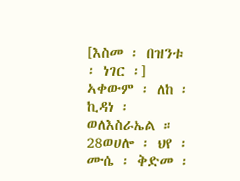[እስመ ፡ በዝንቱ ፡ ነገር ፡] ኣቀውም ፡ ለከ ፡ ኪዳነ ፡ ወለእስራኤል ። 28ወሀሎ ፡ ህየ ፡ ሙሴ ፡ ቅድመ ፡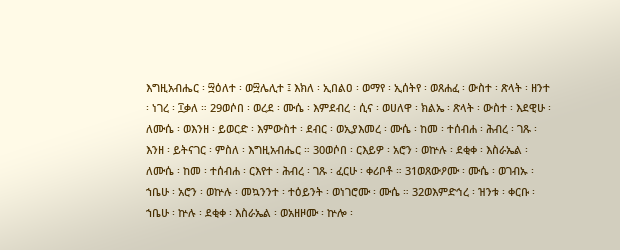እግዚአብሔር ፡ ፵ዕለተ ፡ ወ፵ሌሊተ ፤ እክለ ፡ ኢበልዐ ፡ ወማየ ፡ ኢሰትየ ፡ ወጸሐፈ ፡ ውስተ ፡ ጽላት ፡ ዘንተ ፡ ነገረ ፡ ፲ቃለ ። 29ወሶበ ፡ ወረደ ፡ ሙሴ ፡ እምደብረ ፡ ሲና ፡ ወሀለዋ ፡ ክልኤ ፡ ጽላት ፡ ውስተ ፡ እደዊሁ ፡ ለሙሴ ፡ ወእንዘ ፡ ይወርድ ፡ እምውስተ ፡ ደብር ፡ ወኢያእመረ ፡ ሙሴ ፡ ከመ ፡ ተሰብሐ ፡ ሕብረ ፡ ገጹ ፡ እንዘ ፡ ይትናገር ፡ ምስለ ፡ እግዚአብሔር ። 30ወሶበ ፡ ርእይዎ ፡ አሮን ፡ ወኵሉ ፡ ደቂቀ ፡ እስራኤል ፡ ለሙሴ ፡ ከመ ፡ ተሰብሐ ፡ ርእየተ ፡ ሕብረ ፡ ገጹ ፡ ፈርሁ ፡ ቀሪቦቶ ። 31ወጸውዖሙ ፡ ሙሴ ፡ ወገብኡ ፡ ኀቤሁ ፡ አሮን ፡ ወኵሉ ፡ መኳንንተ ፡ ተዕይንት ፡ ወነገሮሙ ፡ ሙሴ ። 32ወእምድኅረ ፡ ዝንቱ ፡ ቀርቡ ፡ ኀቤሁ ፡ ኵሉ ፡ ደቂቀ ፡ እስራኤል ፡ ወአዘዞሙ ፡ ኵሎ ፡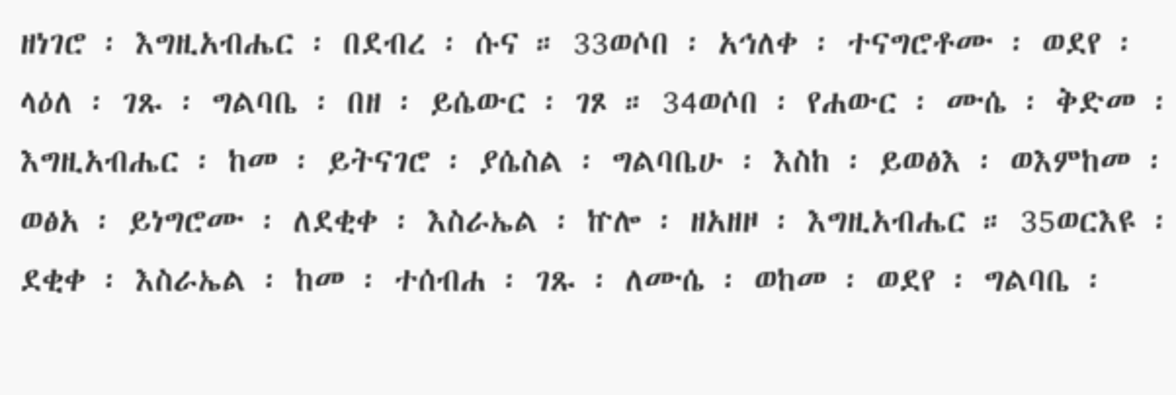ዘነገሮ ፡ እግዚአብሔር ፡ በደብረ ፡ ሱና ። 33ወሶበ ፡ አኅለቀ ፡ ተናግሮቶሙ ፡ ወደየ ፡ ላዕለ ፡ ገጹ ፡ ግልባቤ ፡ በዘ ፡ ይሴውር ፡ ገጾ ። 34ወሶበ ፡ የሐውር ፡ ሙሴ ፡ ቅድመ ፡ እግዚአብሔር ፡ ከመ ፡ ይትናገሮ ፡ ያሴስል ፡ ግልባቤሁ ፡ እስከ ፡ ይወፅእ ፡ ወእምከመ ፡ ወፅአ ፡ ይነግሮሙ ፡ ለደቂቀ ፡ እስራኤል ፡ ኵሎ ፡ ዘአዘዞ ፡ እግዚአብሔር ። 35ወርእዩ ፡ ደቂቀ ፡ እስራኤል ፡ ከመ ፡ ተሰብሐ ፡ ገጹ ፡ ለሙሴ ፡ ወከመ ፡ ወደየ ፡ ግልባቤ ፡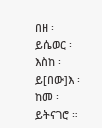በዘ ፡ ይሴወር ፡ እስከ ፡ ይ[በው]እ ፡ ከመ ፡ ይትናገሮ ።